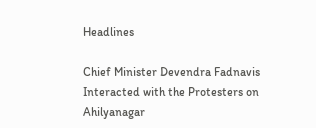Headlines

Chief Minister Devendra Fadnavis Interacted with the Protesters on Ahilyanagar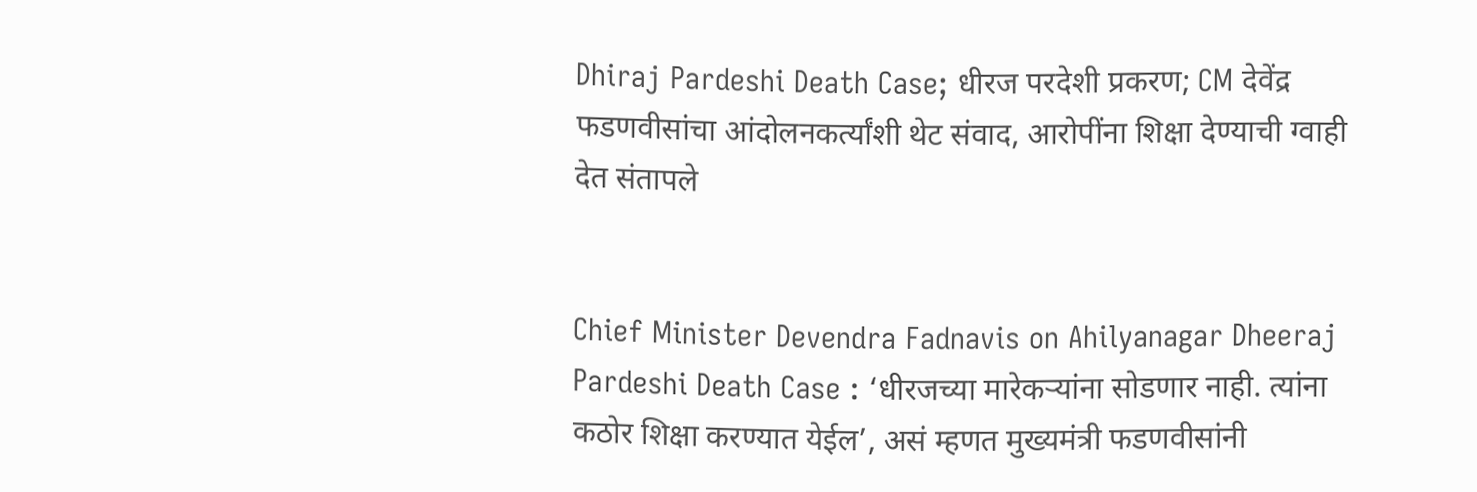Dhiraj Pardeshi Death Case; धीरज परदेशी प्रकरण; CM देवेंद्र फडणवीसांचा आंदोलनकर्त्यांशी थेट संवाद, आरोपींना शिक्षा देण्याची ग्वाही देत संतापले


Chief Minister Devendra Fadnavis on Ahilyanagar Dheeraj Pardeshi Death Case : ‘धीरजच्या मारेकऱ्यांना सोडणार नाही. त्यांना कठोर शिक्षा करण्यात येईल’, असं म्हणत मुख्यमंत्री फडणवीसांनी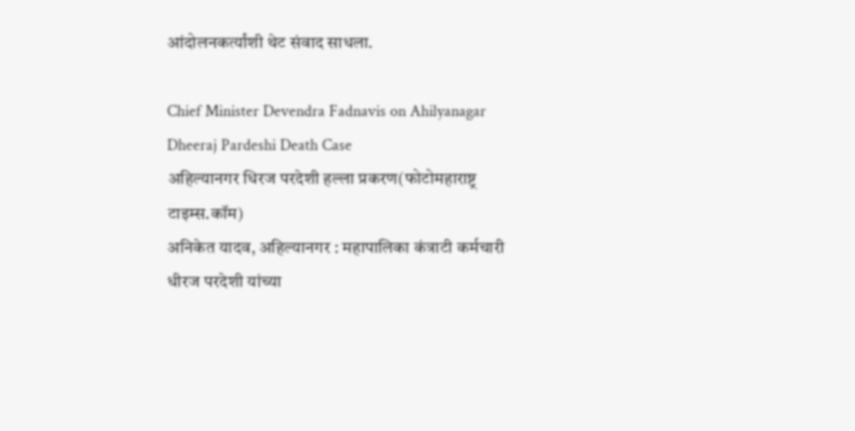आंदोलनकर्त्यांशी थेट संवाद साधला.

Chief Minister Devendra Fadnavis on Ahilyanagar Dheeraj Pardeshi Death Case
अहिल्यानगर धिरज परदेशी हल्ला प्रकरण(फोटोमहाराष्ट्र टाइम्स.कॉम)
अनिकेत यादव, अहिल्यानगर : महापालिका कंत्राटी कर्मचारी धीरज परदेशी यांच्या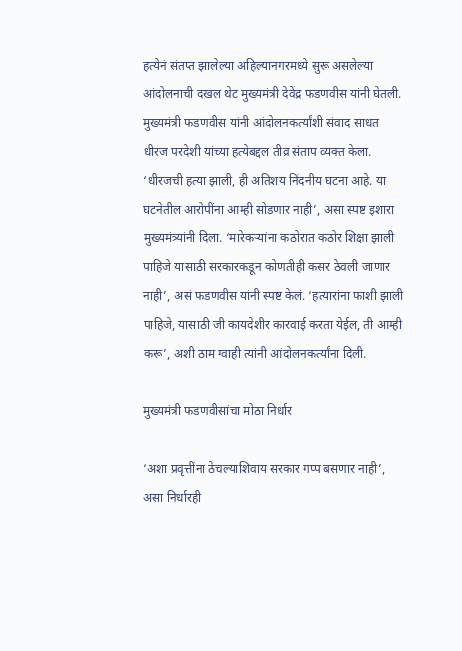हत्येनं संतप्त झालेल्या अहिल्यानगरमध्ये सुरू असलेल्या आंदोलनाची दखल थेट मुख्यमंत्री देवेंद्र फडणवीस यांनी घेतली. मुख्यमंत्री फडणवीस यांनी आंदोलनकर्त्यांशी संवाद साधत धीरज परदेशी यांच्या हत्येबद्दल तीव्र संताप व्यक्त केला. ‘धीरजची हत्या झाली, ही अतिशय निंदनीय घटना आहे. या घटनेतील आरोपींना आम्ही सोडणार नाही’, असा स्पष्ट इशारा मुख्यमंत्र्यांनी दिला. ‘मारेकऱ्यांना कठोरात कठोर शिक्षा झाली पाहिजे यासाठी सरकारकडून कोणतीही कसर ठेवली जाणार नाही’, असं फडणवीस यांनी स्पष्ट केलं. ‘हत्यारांना फाशी झाली पाहिजे, यासाठी जी कायदेशीर कारवाई करता येईल, ती आम्ही करू’, अशी ठाम ग्वाही त्यांनी आंदोलनकर्त्यांना दिली.

मुख्यमंत्री फडणवीसांचा मोठा निर्धार

‘अशा प्रवृत्तींना ठेचल्याशिवाय सरकार गप्प बसणार नाही’, असा निर्धारही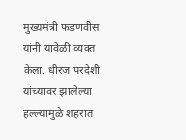मुख्यमंत्री फडणवीस यांनी यावेळी व्यक्त केला. धीरज परदेशी यांच्यावर झालेल्या हल्ल्यामुळे शहरात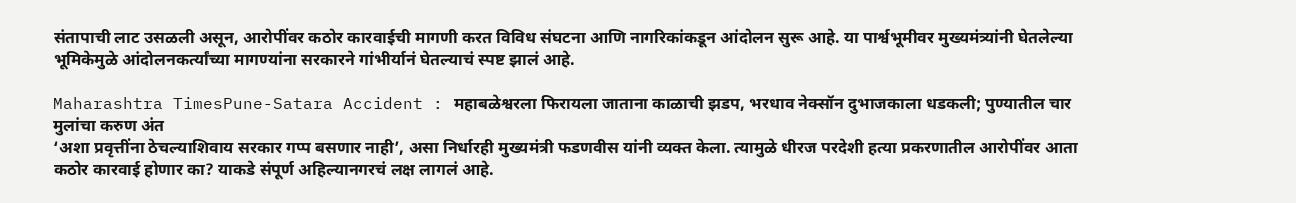संतापाची लाट उसळली असून, आरोपींवर कठोर कारवाईची मागणी करत विविध संघटना आणि नागरिकांकडून आंदोलन सुरू आहे. या पार्श्वभूमीवर मुख्यमंत्र्यांनी घेतलेल्या भूमिकेमुळे आंदोलनकर्त्यांच्या मागण्यांना सरकारने गांभीर्यानं घेतल्याचं स्पष्ट झालं आहे.

Maharashtra TimesPune-Satara Accident : महाबळेश्वरला फिरायला जाताना काळाची झडप, भरधाव नेक्सॉन दुभाजकाला धडकली; पुण्यातील चार मुलांचा करुण अंत
‘अशा प्रवृत्तींना ठेचल्याशिवाय सरकार गप्प बसणार नाही’, असा निर्धारही मुख्यमंत्री फडणवीस यांनी व्यक्त केला. त्यामुळे धीरज परदेशी हत्या प्रकरणातील आरोपींवर आता कठोर कारवाई होणार का? याकडे संपूर्ण अहिल्यानगरचं लक्ष लागलं आहे.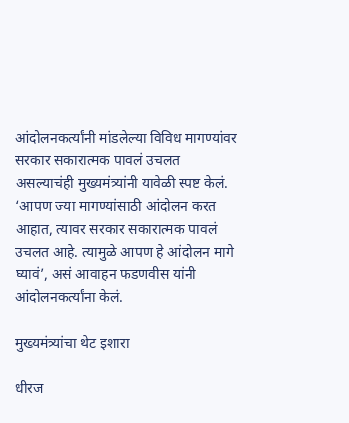आंदोलनकर्त्यांनी मांडलेल्या विविध मागण्यांवर सरकार सकारात्मक पावलं उचलत असल्याचंही मुख्यमंत्र्‍यांनी यावेळी स्पष्ट केलं. ‘आपण ज्या मागण्यांसाठी आंदोलन करत आहात, त्यावर सरकार सकारात्मक पावलं उचलत आहे. त्यामुळे आपण हे आंदोलन मागे घ्यावं’, असं आवाहन फडणवीस यांनी आंदोलनकर्त्यांना केलं.

मुख्यमंत्र्यांचा थेट इशारा

धीरज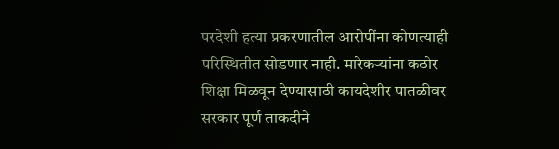परदेशी हत्या प्रकरणातील आरोपींना कोणत्याही परिस्थितीत सोडणार नाही. मारेकऱ्यांना कठोर शिक्षा मिळवून देण्यासाठी कायदेशीर पातळीवर सरकार पूर्ण ताकदीने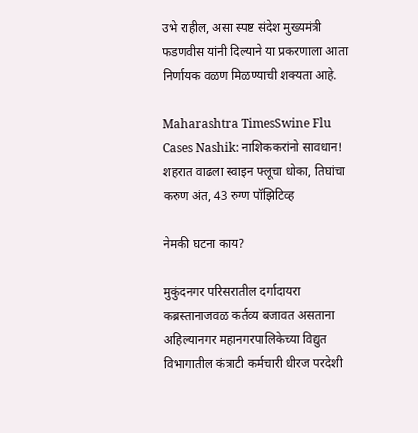उभे राहील, असा स्पष्ट संदेश मुख्यमंत्री फडणवीस यांनी दिल्याने या प्रकरणाला आता निर्णायक वळण मिळण्याची शक्यता आहे.

Maharashtra TimesSwine Flu Cases Nashik: नाशिककरांनो सावधान! शहरात वाढला स्वाइन फ्लूचा धोका, तिघांचा करुण अंत, 43 रुग्ण पॉझिटिव्ह

नेमकी घटना काय?

मुकुंदनगर परिसरातील दर्गादायरा कब्रस्तानाजवळ कर्तव्य बजावत असताना अहिल्यानगर महानगरपालिकेच्या विद्युत विभागातील कंत्राटी कर्मचारी धीरज परदेशी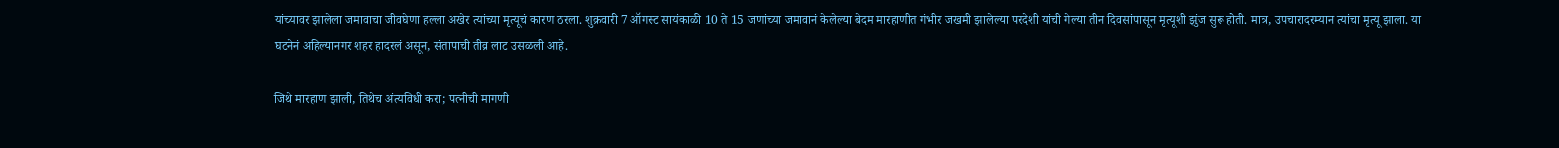यांच्यावर झालेला जमावाचा जीवघेणा हल्ला अखेर त्यांच्या मृत्यूचं कारण ठरला. शुक्रवारी 7 ऑगस्ट सायंकाळी 10 ते 15 जणांच्या जमावानं केलेल्या बेदम मारहाणीत गंभीर जखमी झालेल्या परदेशी यांची गेल्या तीन दिवसांपासून मृत्यूशी झुंज सुरू होती. मात्र, उपचारादरम्यान त्यांचा मृत्यू झाला. या घटनेनं अहिल्यानगर शहर हादरलं असून, संतापाची तीव्र लाट उसळली आहे.

जिथे मारहाण झाली, तिथेच अंत्यविधी करा; पत्नीची मागणी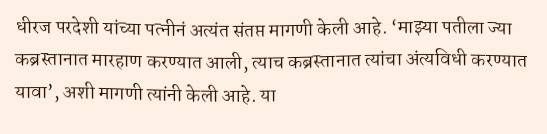धीरज परदेशी यांच्या पत्नीनं अत्यंत संतप्त मागणी केली आहे. ‘माझ्या पतीला ज्या कब्रस्तानात मारहाण करण्यात आली, त्याच कब्रस्तानात त्यांचा अंत्यविधी करण्यात यावा’, अशी मागणी त्यांनी केली आहे. या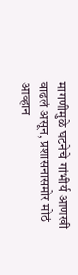मागणीमुळे घटनेचे गांभीर्य आणखी वाढलं असून, प्रशासनासमोर मोठं आव्हान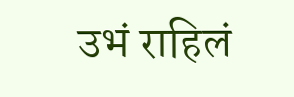उभं राहिलं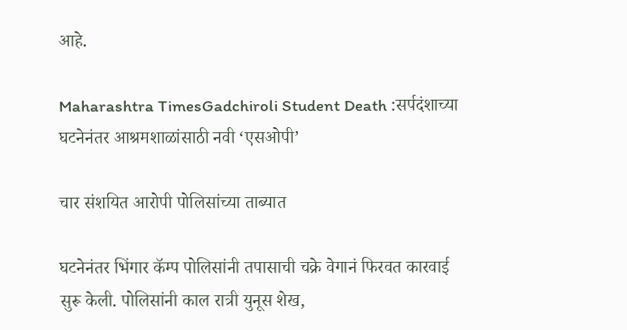आहे.

Maharashtra TimesGadchiroli Student Death :सर्पदंशाच्या घटनेनंतर आश्रमशाळांसाठी नवी ‘एसओपी’

चार संशयित आरोपी पोलिसांच्या ताब्यात

घटनेनंतर भिंगार कॅम्प पोलिसांनी तपासाची चक्रे वेगानं फिरवत कारवाई सुरू केली. पोलिसांनी काल रात्री युनूस शेख,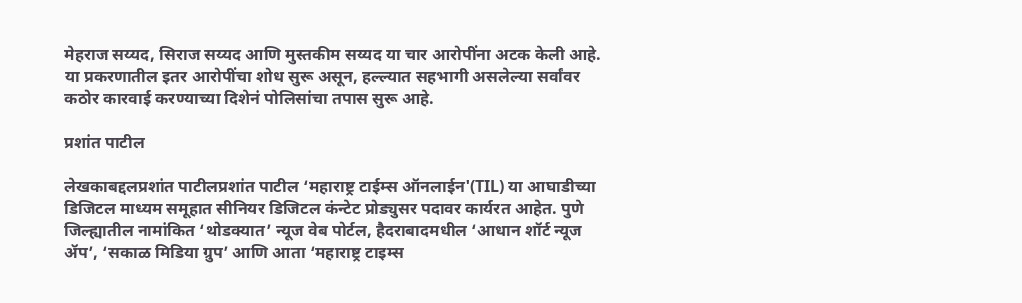मेहराज सय्यद, सिराज सय्यद आणि मुस्तकीम सय्यद या चार आरोपींना अटक केली आहे. या प्रकरणातील इतर आरोपींचा शोध सुरू असून, हल्ल्यात सहभागी असलेल्या सर्वांवर कठोर कारवाई करण्याच्या दिशेनं पोलिसांचा तपास सुरू आहे.

प्रशांत पाटील

लेखकाबद्दलप्रशांत पाटीलप्रशांत पाटील ‘महाराष्ट्र टाईम्स ऑनलाईन'(TIL) या आघाडीच्या डिजिटल माध्यम समूहात सीनियर डिजिटल कंन्टेट प्रोड्युसर पदावर कार्यरत आहेत. पुणे जिल्ह्यातील नामांकित ‘थोडक्यात’ न्यूज वेब पोर्टल, हैदराबादमधील ‘आधान शॉर्ट न्यूज ॲप’, ‘सकाळ मिडिया ग्रुप’ आणि आता ‘महाराष्ट्र टाइम्स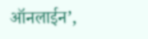ऑनलाईन’,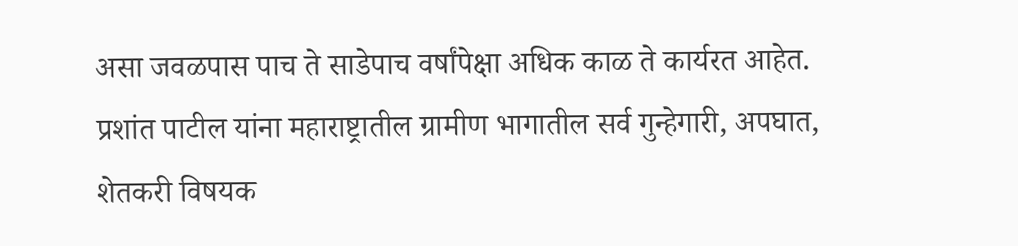असा जवळपास पाच ते साडेपाच वर्षांपेक्षा अधिक काळ ते कार्यरत आहेत. प्रशांत पाटील यांना महाराष्ट्रातील ग्रामीण भागातील सर्व गुन्हेगारी, अपघात, शेतकरी विषयक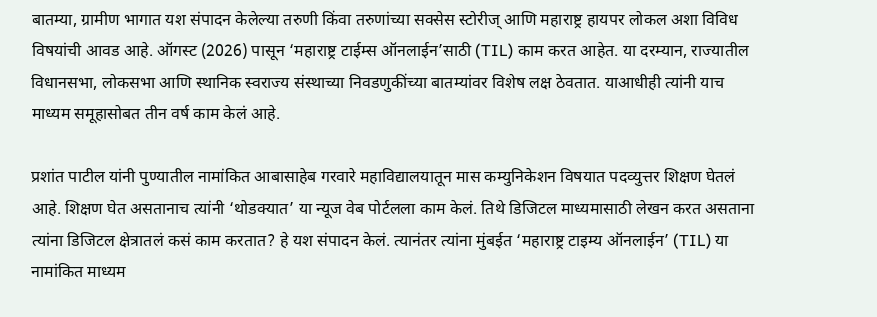बातम्या, ग्रामीण भागात यश संपादन केलेल्या तरुणी किंवा तरुणांच्या सक्सेस स्टोरीज् आणि महाराष्ट्र हायपर लोकल अशा विविध विषयांची आवड आहे. ऑगस्ट (2026) पासून ‘महाराष्ट्र टाईम्स ऑनलाईन’साठी (TIL) काम करत आहेत. या दरम्यान, राज्यातील विधानसभा, लोकसभा आणि स्थानिक स्वराज्य संस्थाच्या निवडणुकींच्या बातम्यांवर विशेष लक्ष ठेवतात. याआधीही त्यांनी याच माध्यम समूहासोबत तीन वर्ष काम केलं आहे.

प्रशांत पाटील यांनी पुण्यातील नामांकित आबासाहेब गरवारे महाविद्यालयातून मास कम्युनिकेशन विषयात पदव्युत्तर शिक्षण घेतलं आहे. शिक्षण घेत असतानाच त्यांनी ‘थोडक्यात’ या न्यूज वेब पोर्टलला काम केलं. तिथे डिजिटल माध्यमासाठी लेखन करत असताना त्यांना डिजिटल क्षेत्रातलं कसं काम करतात? हे यश संपादन केलं. त्यानंतर त्यांना मुंबईत ‘महाराष्ट्र टाइम्य ऑनलाईन’ (TIL) या नामांकित माध्यम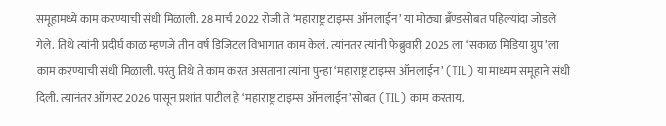समूहामध्ये काम करण्याची संधी मिळाली. 28 मार्च 2022 रोजी ते ‘महाराष्ट्र टाइम्स ऑनलाईन’ या मोठ्या ब्रँण्डसोबत पहिल्यांदा जोडले गेले. तिथे त्यांनी प्रदीर्घ काळ म्हणजे तीन वर्ष डिजिटल विभागात काम केलं. त्यांनतर त्यांनी फेब्रुवारी 2025 ला ‘सकाळ मिडिया ग्रुप’ला काम करण्याची संधी मिळाली. परंतु तिथे ते काम करत असताना त्यांना पुन्हा ‘महाराष्ट्र टाइम्स ऑनलाईन’ (TIL) या माध्यम समूहाने संधी दिली. त्यानंतर ऑगस्ट 2026 पासून प्रशांत पाटील हे ‘महाराष्ट्र टाइम्स ऑनलाईन’सोबत (TIL) काम करताय.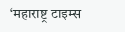‘महाराष्ट्र टाइम्स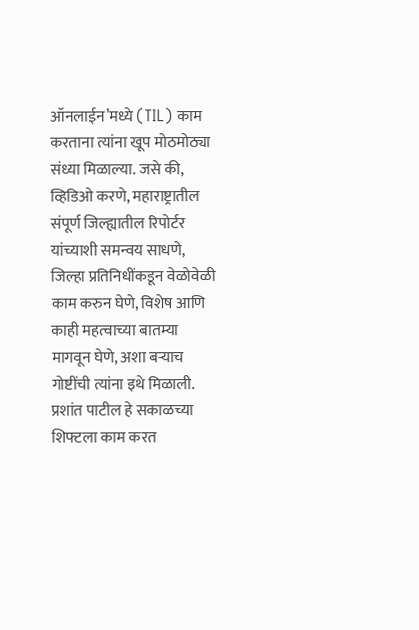ऑनलाईन’मध्ये (TIL) काम करताना त्यांना खूप मोठमोठ्या संध्या मिळाल्या. जसे की, व्हिडिओ करणे, महाराष्ट्रातील संपूर्ण जिल्ह्यातील रिपोर्टर यांच्याशी समन्वय साधणे, जिल्हा प्रतिनिधींकडून वेळोवेळी काम करुन घेणे, विशेष आणि काही महत्वाच्या बातम्या मागवून घेणे, अशा बऱ्याच गोष्टींची त्यांना इथे मिळाली. प्रशांत पाटील हे सकाळच्या शिफ्टला काम करत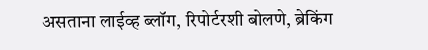असताना लाईव्ह ब्लॉग, रिपोर्टरशी बोलणे, ब्रेकिंग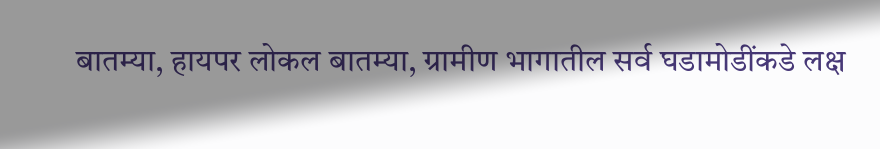बातम्या, हायपर लोकल बातम्या, ग्रामीण भागातील सर्व घडामोडींकडे लक्ष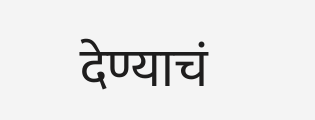देण्याचं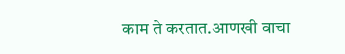काम ते करतात.आणखी वाचा